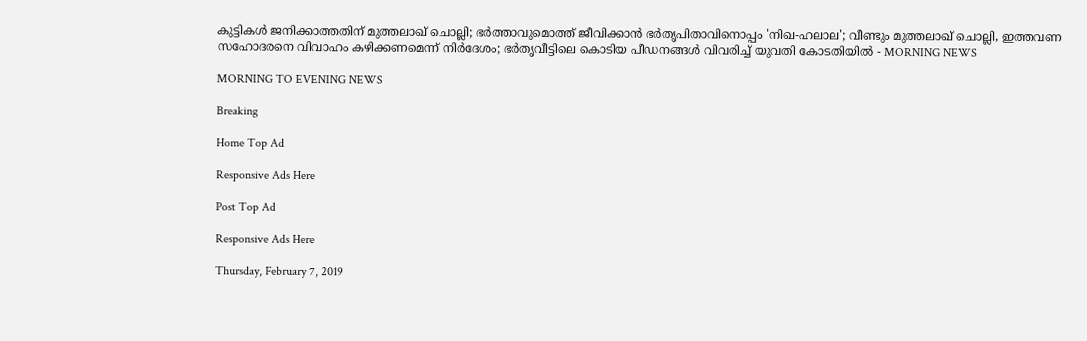കുട്ടികള്‍ ജനിക്കാത്തതിന് മുത്തലാഖ് ചൊല്ലി; ഭര്‍ത്താവുമൊത്ത് ജീവിക്കാന്‍ ഭര്‍തൃപിതാവിനൊപ്പം 'നിഖ-ഹലാല'; വീണ്ടും മുത്തലാഖ് ചൊല്ലി, ഇത്തവണ സഹോദരനെ വിവാഹം കഴിക്കണമെന്ന് നിര്‍ദേശം; ഭര്‍തൃവീട്ടിലെ കൊടിയ പീഡനങ്ങള്‍ വിവരിച്ച് യുവതി കോടതിയില്‍ - MORNING NEWS

MORNING TO EVENING NEWS

Breaking

Home Top Ad

Responsive Ads Here

Post Top Ad

Responsive Ads Here

Thursday, February 7, 2019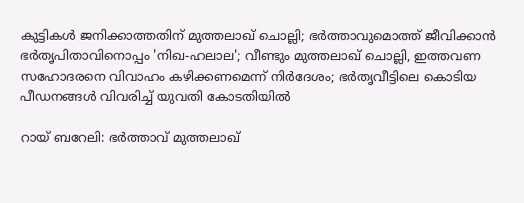കുട്ടികള്‍ ജനിക്കാത്തതിന് മുത്തലാഖ് ചൊല്ലി; ഭര്‍ത്താവുമൊത്ത് ജീവിക്കാന്‍ ഭര്‍തൃപിതാവിനൊപ്പം 'നിഖ-ഹലാല'; വീണ്ടും മുത്തലാഖ് ചൊല്ലി, ഇത്തവണ സഹോദരനെ വിവാഹം കഴിക്കണമെന്ന് നിര്‍ദേശം; ഭര്‍തൃവീട്ടിലെ കൊടിയ പീഡനങ്ങള്‍ വിവരിച്ച് യുവതി കോടതിയില്‍

റായ് ബറേലി: ഭര്‍ത്താവ് മുത്തലാഖ്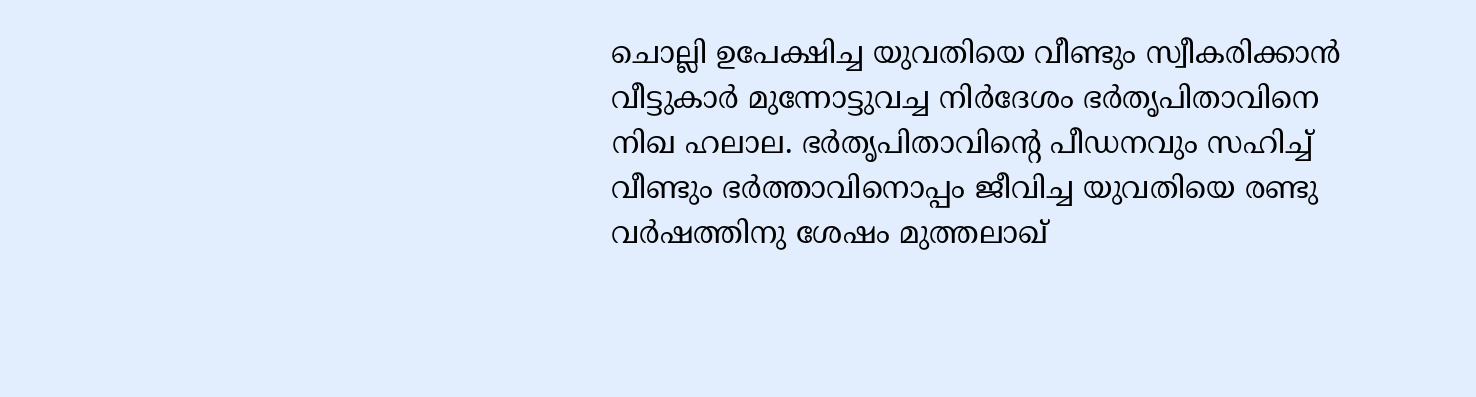ചൊല്ലി ഉപേക്ഷിച്ച യുവതിയെ വീണ്ടും സ്വീകരിക്കാന്‍ വീട്ടുകാര്‍ മുന്നോട്ടുവച്ച നിര്‍ദേശം ഭര്‍തൃപിതാവിനെ നിഖ ഹലാല. ഭര്‍തൃപിതാവിന്റെ പീഡനവും സഹിച്ച് വീണ്ടും ഭര്‍ത്താവിനൊപ്പം ജീവിച്ച യുവതിയെ രണ്ടു വര്‍ഷത്തിനു ശേഷം മുത്തലാഖ്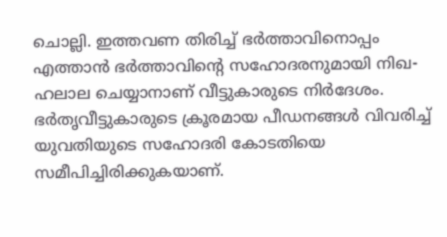ചൊല്ലി. ഇത്തവണ തിരിച്ച് ഭര്‍ത്താവിനൊപ്പം എത്താന്‍ ഭര്‍ത്താവിന്റെ സഹോദരനുമായി നിഖ-ഹലാല ചെയ്യാനാണ് വീട്ടുകാരുടെ നിര്‍ദേശം. ഭര്‍തൃവീട്ടുകാരുടെ ക്രൂരമായ പീഡനങ്ങള്‍ വിവരിച്ച് യുവതിയുടെ സഹോദരി കോടതിയെ സമീപിച്ചിരിക്കുകയാണ്.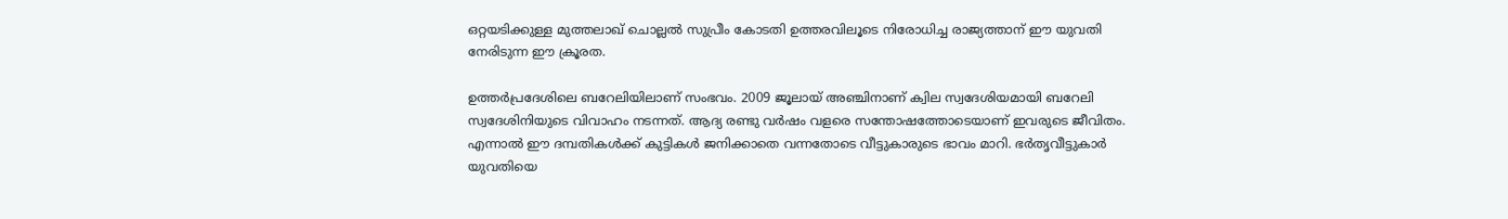ഒറ്റയടിക്കുള്ള മുത്തലാഖ് ചൊല്ലല്‍ സുപ്രീം കോടതി ഉത്തരവിലൂടെ നിരോധിച്ച രാജ്യത്താന് ഈ യുവതി നേരിടുന്ന ഈ ക്രൂരത.

ഉത്തര്‍പ്രദേശിലെ ബറേലിയിലാണ് സംഭവം. 2009 ജൂലായ് അഞ്ചിനാണ് ക്വില സ്വദേശിയമായി ബറേലി സ്വദേശിനിയുടെ വിവാഹം നടന്നത്. ആദ്യ രണ്ടു വര്‍ഷം വളരെ സന്തോഷത്തോടെയാണ് ഇവരുടെ ജീവിതം. എന്നാല്‍ ഈ ദമ്പതികള്‍ക്ക് കുട്ടികള്‍ ജനിക്കാതെ വന്നതോടെ വീട്ടുകാരുടെ ഭാവം മാറി. ഭര്‍തൃവീട്ടുകാര്‍ യുവതിയെ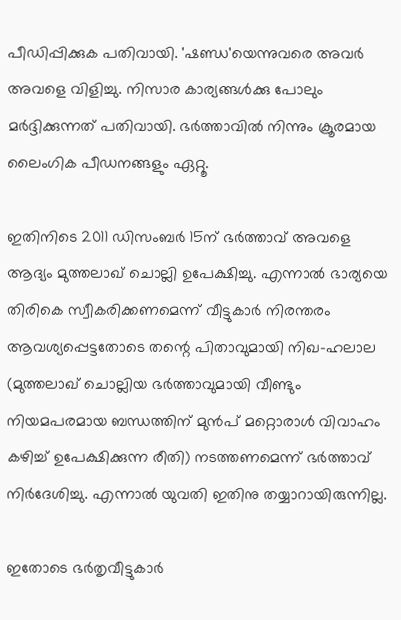പീഡിപ്പിക്കുക പതിവായി. 'ഷണ്ഡ'യെന്നുവരെ അവര്‍ അവളെ വിളിച്ചു. നിസാര കാര്യങ്ങള്‍ക്കു പോലും മര്‍ദ്ദിക്കുന്നത് പതിവായി. ഭര്‍ത്താവില്‍ നിന്നും ക്രൂരമായ ലൈംഗിക പീഡനങ്ങളും ഏറ്റൂ.

ഇതിനിടെ 2011 ഡിസംബര്‍ 15ന് ഭര്‍ത്താവ് അവളെ ആദ്യം മുത്തലാഖ് ചൊല്ലി ഉപേക്ഷിച്ചു. എന്നാല്‍ ഭാര്യയെ തിരികെ സ്വീകരിക്കണമെന്ന് വീട്ടുകാര്‍ നിരന്തരം ആവശ്യപ്പെട്ടതോടെ തന്റെ പിതാവുമായി നിഖ-ഹലാല (മുത്തലാഖ് ചൊല്ലിയ ഭര്‍ത്താവുമായി വീണ്ടും നിയമപരമായ ബന്ധത്തിന് മുന്‍പ് മറ്റൊരാള്‍ വിവാഹം കഴിച്ച് ഉപേക്ഷിക്കുന്ന രീതി) നടത്തണമെന്ന് ഭര്‍ത്താവ് നിര്‍ദേശിച്ചു. എന്നാല്‍ യുവതി ഇതിനു തയ്യാറായിരുന്നില്ല.

ഇതോടെ ഭര്‍തൃവീട്ടുകാര്‍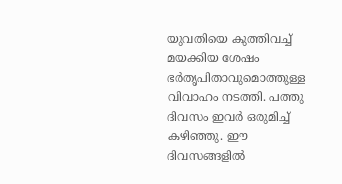യുവതിയെ കുത്തിവച്ച് മയക്കിയ ശേഷം ഭര്‍തൃപിതാവുമൊത്തുള്ള വിവാഹം നടത്തി. പത്തു ദിവസം ഇവര്‍ ഒരുമിച്ച് കഴിഞ്ഞു. ഈ ദിവസങ്ങളില്‍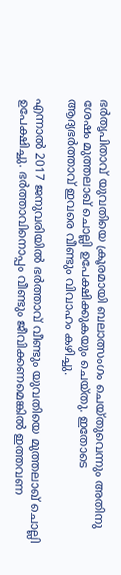ഭര്‍തൃപിതാവ് യുവതിയെ ക്രൂരമായി ബലാത്സംഗം ചെയ്തുവെന്നും അതിനു ശേഷം മുത്തലാഖ് ചൊല്ലി ഉപേക്ഷിക്കുകയും ചെയ്തു. ഇതോടെ ആദ്യഭര്‍ത്താവ് ഇവരെ വീണ്ടും വിവാഹം കഴിച്ചു.

എന്നാല്‍ 2017 ജനുവരിയില്‍ ഭര്‍ത്താവ് വീണ്ടും യുവതിയെ മുത്തലാഖ് ചൊല്ലി ഉപേക്ഷിച്ചു. ഭര്‍ത്താവിനൊപ്പം വീണ്ടും ജീവിക്കണമെങ്കില്‍ ഇത്തവണ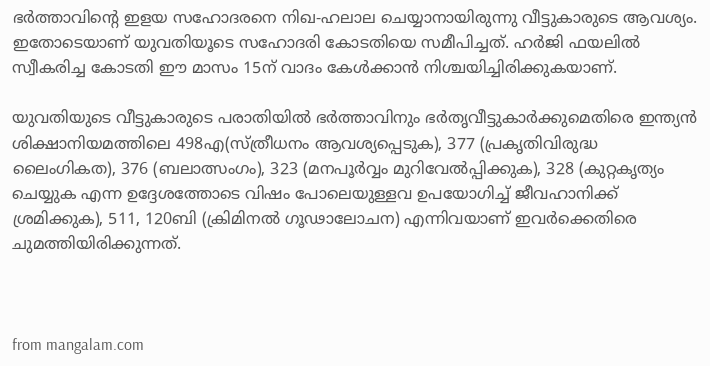ഭര്‍ത്താവിന്റെ ഇളയ സഹോദരനെ നിഖ-ഹലാല ചെയ്യാനായിരുന്നു വീട്ടുകാരുടെ ആവശ്യം. ഇതോടെയാണ് യുവതിയൂടെ സഹോദരി കോടതിയെ സമീപിച്ചത്. ഹര്‍ജി ഫയലില്‍ സ്വീകരിച്ച കോടതി ഈ മാസം 15ന് വാദം കേള്‍ക്കാന്‍ നിശ്ചയിച്ചിരിക്കുകയാണ്.

യുവതിയുടെ വീട്ടുകാരുടെ പരാതിയില്‍ ഭര്‍ത്താവിനും ഭര്‍തൃവീട്ടുകാര്‍ക്കുമെതിരെ ഇന്ത്യന്‍ ശിക്ഷാനിയമത്തിലെ 498എ(സ്ത്രീധനം ആവശ്യപ്പെടുക), 377 (പ്രകൃതിവിരുദ്ധ ലൈംഗികത), 376 (ബലാത്സംഗം), 323 (മനപൂര്‍വ്വം മുറിവേല്‍പ്പിക്കുക), 328 (കുറ്റകൃത്യം ചെയ്യുക എന്ന ഉദ്ദേശത്തോടെ വിഷം പോലെയുള്ളവ ഉപയോഗിച്ച് ജീവഹാനിക്ക് ശ്രമിക്കുക), 511, 120ബി (ക്രിമിനല്‍ ഗൂഢാലോചന) എന്നിവയാണ് ഇവര്‍ക്കെതിരെ ചുമത്തിയിരിക്കുന്നത്.



from mangalam.com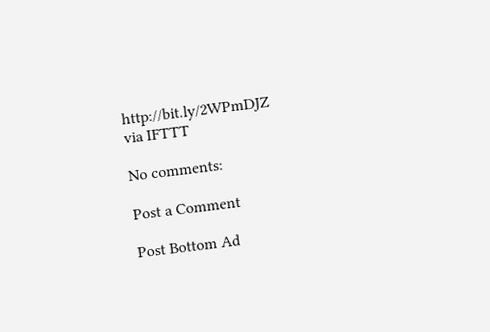http://bit.ly/2WPmDJZ
via IFTTT

No comments:

Post a Comment

Post Bottom Ad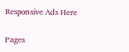Responsive Ads Here

Pages